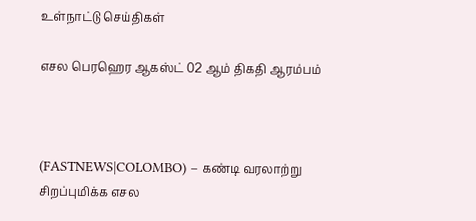உள்நாட்டு செய்திகள்

எசல பெரஹெர ஆகஸ்ட் 02 ஆம் திகதி ஆரம்பம்



(FASTNEWS|COLOMBO) – கண்டி வரலாற்று சிறப்புமிக்க எசல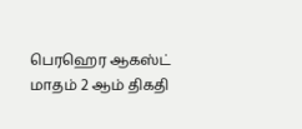பெரஹெர ஆகஸ்ட் மாதம் 2 ஆம் திகதி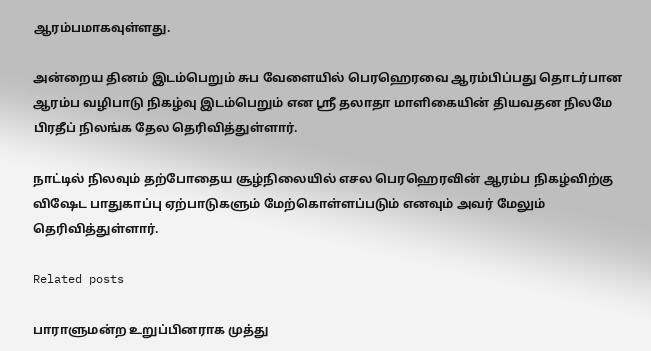ஆரம்பமாகவுள்ளது.

அன்றைய தினம் இடம்பெறும் சுப வேளையில் பெரஹெரவை ஆரம்பிப்பது தொடர்பான ஆரம்ப வழிபாடு நிகழ்வு இடம்பெறும் என ஸ்ரீ தலாதா மாளிகையின் தியவதன நிலமே பிரதீப் நிலங்க தேல தெரிவித்துள்ளார்.

நாட்டில் நிலவும் தற்போதைய சூழ்நிலையில் எசல பெரஹெரவின் ஆரம்ப நிகழ்விற்கு விஷேட பாதுகாப்பு ஏற்பாடுகளும் மேற்கொள்ளப்படும் எனவும் அவர் மேலும் தெரிவித்துள்ளார்.

Related posts

பாராளுமன்ற உறுப்பினராக முத்து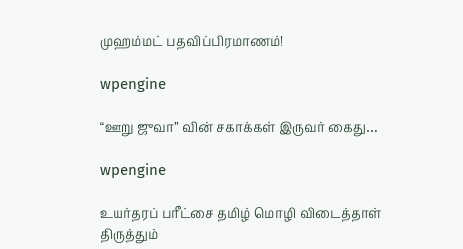முஹம்மட் பதவிப்பிரமாணம்!

wpengine

“ஊறு ஜுவா” வின் சகாக்கள் இருவர் கைது…

wpengine

உயர்தரப் பரீட்சை தமிழ் மொழி விடைத்தாள் திருத்தும்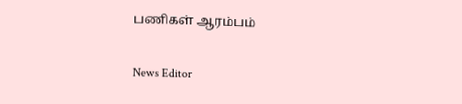பணிகள் ஆரம்பம்

News Editor